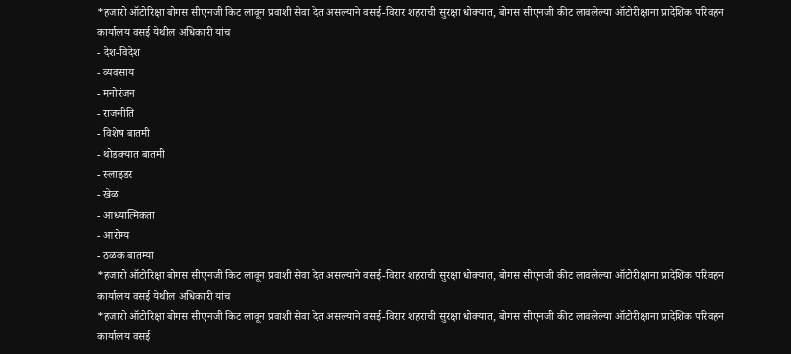*हजारो ऑटोरिक्षा बोगस सीएनजी किट लावून प्रवाशी सेवा देत असल्याने वसई-विरार शहराची सुरक्षा धोक्यात, बोगस सीएनजी कीट लावलेल्या ऑटोरीक्षाना प्रादेशिक परिवहन कार्यालय वसई येथील अधिकारी यांच
- देश-विदेश
- व्यवसाय
- मनोरंजन
- राजनीति
- विशेष बातमी
- थोडक्यात बातमी
- स्लाइडर
- खेळ
- आध्यात्मिकता
- आरोग्य
- ठळक बातम्या
*हजारो ऑटोरिक्षा बोगस सीएनजी किट लावून प्रवाशी सेवा देत असल्याने वसई-विरार शहराची सुरक्षा धोक्यात, बोगस सीएनजी कीट लावलेल्या ऑटोरीक्षाना प्रादेशिक परिवहन कार्यालय वसई येथील अधिकारी यांच
*हजारो ऑटोरिक्षा बोगस सीएनजी किट लावून प्रवाशी सेवा देत असल्याने वसई-विरार शहराची सुरक्षा धोक्यात, बोगस सीएनजी कीट लावलेल्या ऑटोरीक्षाना प्रादेशिक परिवहन कार्यालय वसई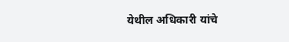येथील अधिकारी यांचे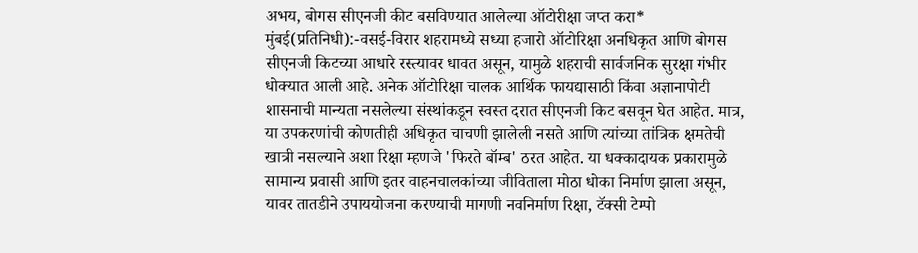अभय, बोगस सीएनजी कीट बसविण्यात आलेल्या ऑटोरीक्षा जप्त करा*
मुंबई(प्रतिनिधी):-वसई-विरार शहरामध्ये सध्या हजारो ऑटोरिक्षा अनधिकृत आणि बोगस सीएनजी किटच्या आधारे रस्त्यावर धावत असून, यामुळे शहराची सार्वजनिक सुरक्षा गंभीर धोक्यात आली आहे. अनेक ऑटोरिक्षा चालक आर्थिक फायद्यासाठी किंवा अज्ञानापोटी शासनाची मान्यता नसलेल्या संस्थांकडून स्वस्त दरात सीएनजी किट बसवून घेत आहेत. मात्र, या उपकरणांची कोणतीही अधिकृत चाचणी झालेली नसते आणि त्यांच्या तांत्रिक क्षमतेची खात्री नसल्याने अशा रिक्षा म्हणजे 'फिरते बॉम्ब' ठरत आहेत. या धक्कादायक प्रकारामुळे सामान्य प्रवासी आणि इतर वाहनचालकांच्या जीविताला मोठा धोका निर्माण झाला असून, यावर तातडीने उपाययोजना करण्याची मागणी नवनिर्माण रिक्षा, टॅक्सी टेम्पो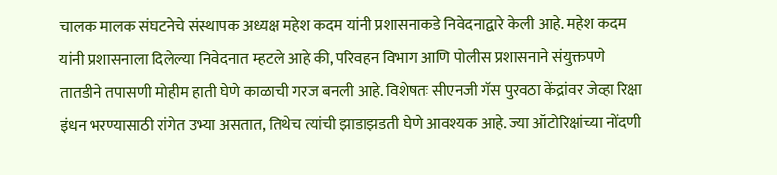चालक मालक संघटनेचे संस्थापक अध्यक्ष महेश कदम यांनी प्रशासनाकडे निवेदनाद्वारे केली आहे. महेश कदम यांनी प्रशासनाला दिलेल्या निवेदनात म्हटले आहे की, परिवहन विभाग आणि पोलीस प्रशासनाने संयुक्तपणे तातडीने तपासणी मोहीम हाती घेणे काळाची गरज बनली आहे. विशेषतः सीएनजी गॅस पुरवठा केंद्रांवर जेव्हा रिक्षा इंधन भरण्यासाठी रांगेत उभ्या असतात, तिथेच त्यांची झाडाझडती घेणे आवश्यक आहे. ज्या ऑटोरिक्षांच्या नोंदणी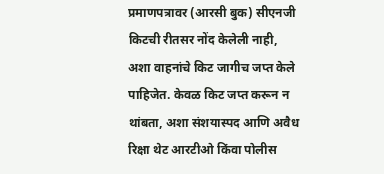प्रमाणपत्रावर (आरसी बुक) सीएनजी किटची रीतसर नोंद केलेली नाही, अशा वाहनांचे किट जागीच जप्त केले पाहिजेत. केवळ किट जप्त करून न थांबता, अशा संशयास्पद आणि अवैध रिक्षा थेट आरटीओ किंवा पोलीस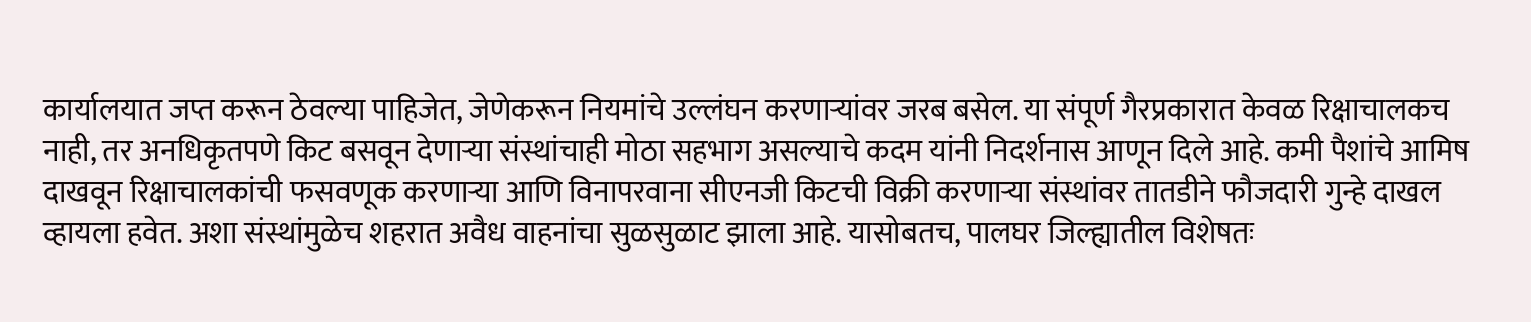कार्यालयात जप्त करून ठेवल्या पाहिजेत, जेणेकरून नियमांचे उल्लंघन करणाऱ्यांवर जरब बसेल. या संपूर्ण गैरप्रकारात केवळ रिक्षाचालकच नाही, तर अनधिकृतपणे किट बसवून देणाऱ्या संस्थांचाही मोठा सहभाग असल्याचे कदम यांनी निदर्शनास आणून दिले आहे. कमी पैशांचे आमिष दाखवून रिक्षाचालकांची फसवणूक करणाऱ्या आणि विनापरवाना सीएनजी किटची विक्री करणाऱ्या संस्थांवर तातडीने फौजदारी गुन्हे दाखल व्हायला हवेत. अशा संस्थांमुळेच शहरात अवैध वाहनांचा सुळसुळाट झाला आहे. यासोबतच, पालघर जिल्ह्यातील विशेषतः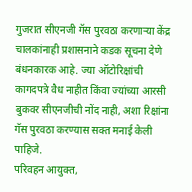गुजरात सीएनजी गॅस पुरवठा करणाऱ्या केंद्र चालकांनाही प्रशासनाने कडक सूचना देणे बंधनकारक आहे. ज्या ऑटोरिक्षांची कागदपत्रे वैध नाहीत किंवा ज्यांच्या आरसी बुकवर सीएनजीची नोंद नाही, अशा रिक्षांना गॅस पुरवठा करण्यास सक्त मनाई केली पाहिजे.
परिवहन आयुक्त,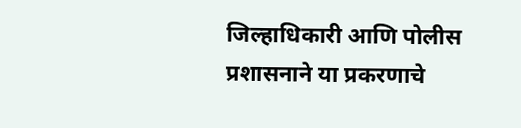जिल्हाधिकारी आणि पोलीस प्रशासनाने या प्रकरणाचे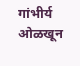गांभीर्य ओळखून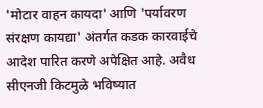'मोटार वाहन कायदा' आणि 'पर्यावरण संरक्षण कायद्या' अंतर्गत कडक कारवाईचे आदेश पारित करणे अपेक्षित आहे. अवैध सीएनजी किटमुळे भविष्यात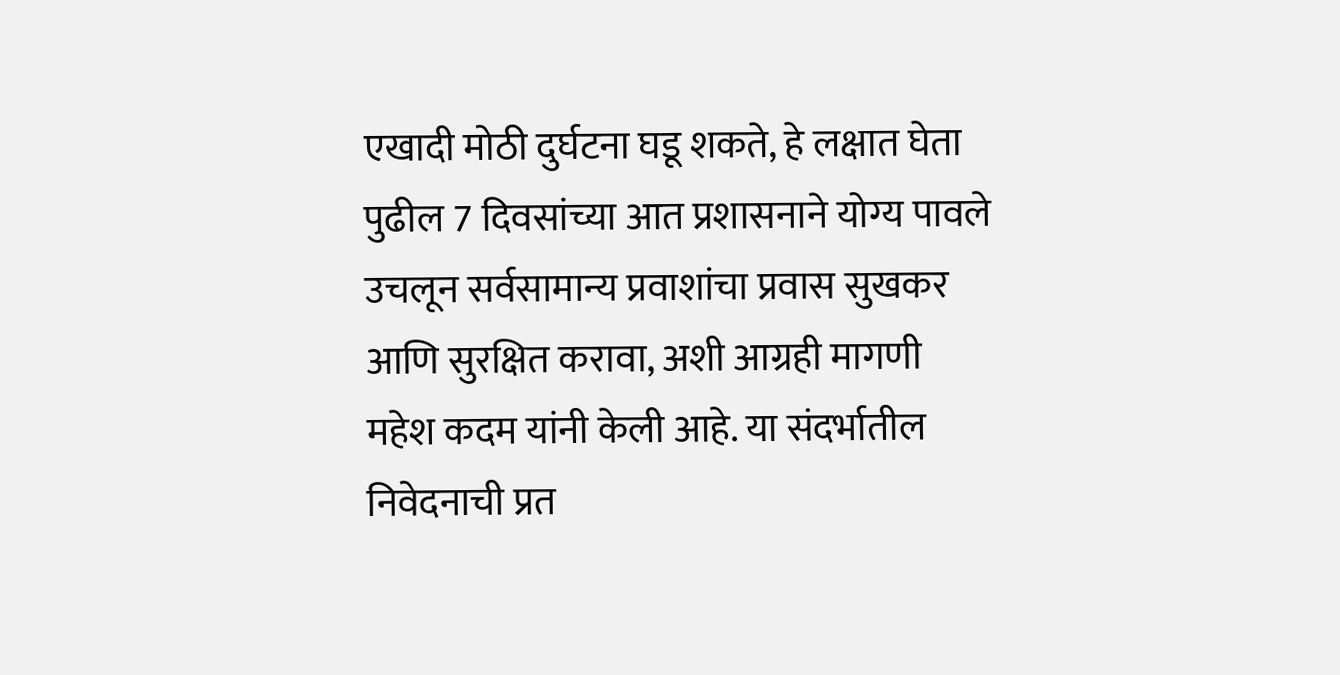एखादी मोठी दुर्घटना घडू शकते, हे लक्षात घेता पुढील 7 दिवसांच्या आत प्रशासनाने योग्य पावले उचलून सर्वसामान्य प्रवाशांचा प्रवास सुखकर आणि सुरक्षित करावा, अशी आग्रही मागणी महेश कदम यांनी केली आहे. या संदर्भातील निवेदनाची प्रत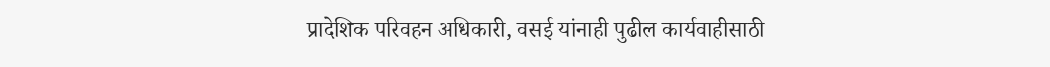प्रादेशिक परिवहन अधिकारी, वसई यांनाही पुढील कार्यवाहीसाठी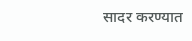सादर करण्यात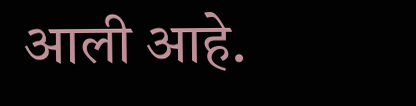आली आहे.